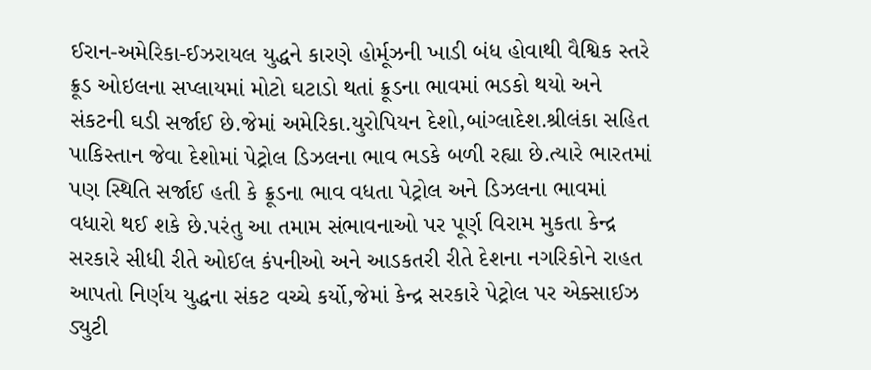ઈરાન-અમેરિકા-ઈઝરાયલ યુદ્ધને કારણે હોર્મૂઝની ખાડી બંધ હોવાથી વૈશ્વિક સ્તરે ક્રૂડ ઓઇલના સપ્લાયમાં મોટો ઘટાડો થતાં ક્રૂડના ભાવમાં ભડકો થયો અને સંકટની ઘડી સર્જાઈ છે.જેમાં અમેરિકા.યુરોપિયન દેશો,બાંગ્લાદેશ.શ્રીલંકા સહિત પાકિસ્તાન જેવા દેશોમાં પેટ્રોલ ડિઝલના ભાવ ભડકે બળી રહ્યા છે.ત્યારે ભારતમાં પણ સ્થિતિ સર્જાઈ હતી કે ક્રૂડના ભાવ વધતા પેટ્રોલ અને ડિઝલના ભાવમાં વધારો થઈ શકે છે.પરંતુ આ તમામ સંભાવનાઓ પર પૂર્ણ વિરામ મુકતા કેન્દ્ર સરકારે સીધી રીતે ઓઈલ કંપનીઓ અને આડકતરી રીતે દેશના નગરિકોને રાહત આપતો નિર્ણય યુદ્ધના સંકટ વચ્ચે કર્યો,જેમાં કેન્દ્ર સરકારે પેટ્રોલ પર એક્સાઈઝ ડ્યુટી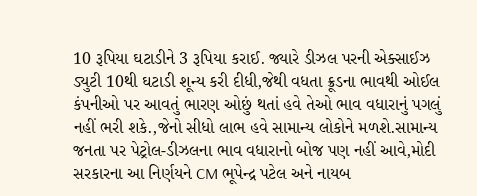10 રૂપિયા ઘટાડીને 3 રૂપિયા કરાઈ. જ્યારે ડીઝલ પરની એક્સાઈઝ ડ્યુટી 10થી ઘટાડી શૂન્ય કરી દીધી,જેથી વધતા ક્રૂડના ભાવથી ઓઈલ કંપનીઓ પર આવતું ભારણ ઓછું થતાં હવે તેઓ ભાવ વધારાનું પગલું નહીં ભરી શકે.,જેનો સીધો લાભ હવે સામાન્ય લોકોને મળશે.સામાન્ય જનતા પર પેટ્રોલ-ડીઝલના ભાવ વધારાનો બોજ પણ નહીં આવે,મોદી સરકારના આ નિર્ણયને CM ભૂપેન્દ્ર પટેલ અને નાયબ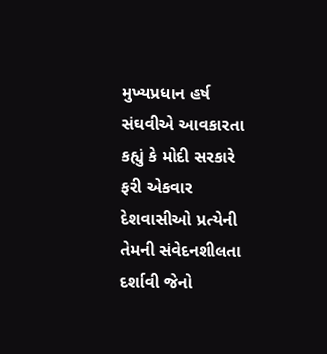મુખ્યપ્રધાન હર્ષ સંઘવીએ આવકારતા કહ્યું કે મોદી સરકારે ફરી એકવાર દેશવાસીઓ પ્રત્યેની તેમની સંવેદનશીલતા દર્શાવી જેનો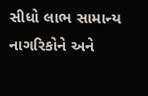સીધો લાભ સામાન્ય નાગરિકોને અને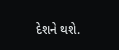દેશને થશે.